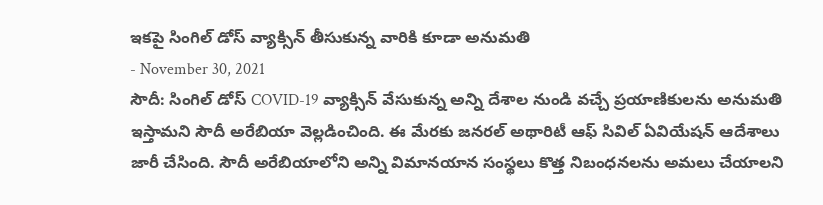ఇకపై సింగిల్ డోస్ వ్యాక్సిన్ తీసుకున్న వారికి కూడా అనుమతి
- November 30, 2021
సౌదీ: సింగిల్ డోస్ COVID-19 వ్యాక్సిన్ వేసుకున్న అన్ని దేశాల నుండి వచ్చే ప్రయాణికులను అనుమతి ఇస్తామని సౌదీ అరేబియా వెల్లడించింది. ఈ మేరకు జనరల్ అథారిటీ ఆఫ్ సివిల్ ఏవియేషన్ ఆదేశాలు జారీ చేసింది. సౌదీ అరేబియాలోని అన్ని విమానయాన సంస్థలు కొత్త నిబంధనలను అమలు చేయాలని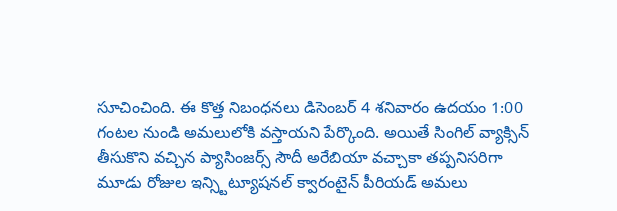సూచించింది. ఈ కొత్త నిబంధనలు డిసెంబర్ 4 శనివారం ఉదయం 1:00 గంటల నుండి అమలులోకి వస్తాయని పేర్కొంది. అయితే సింగిల్ వ్యాక్సిన్ తీసుకొని వచ్చిన ప్యాసింజర్స్ సౌదీ అరేబియా వచ్చాకా తప్పనిసరిగా మూడు రోజుల ఇన్స్టిట్యూషనల్ క్వారంటైన్ పీరియడ్ అమలు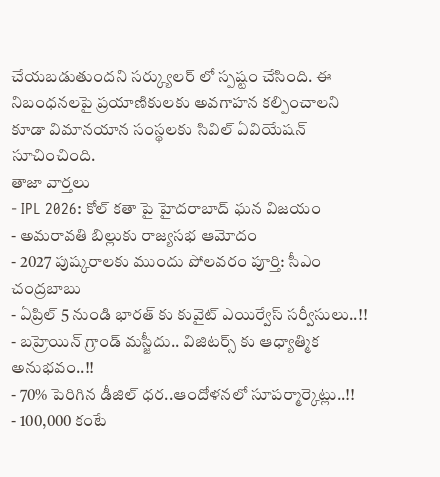చేయబడుతుందని సర్క్యులర్ లో స్పష్టం చేసింది. ఈ నిబంధనలపై ప్రయాణికులకు అవగాహన కల్పించాలని కూడా విమానయాన సంస్థలకు సివిల్ ఏవియేషన్ సూచించింది.
తాజా వార్తలు
- IPL 2026: కోల్ కతా పై హైదరాబాద్ ఘన విజయం
- అమరావతి బిల్లుకు రాజ్యసభ ఆమోదం
- 2027 పుష్కరాలకు ముందు పోలవరం పూర్తి: సీఎం చంద్రబాబు
- ఏప్రిల్ 5 నుండి భారత్ కు కువైట్ ఎయిర్వేస్ సర్వీసులు..!!
- బహ్రెయిన్ గ్రాండ్ మస్జీదు.. విజిటర్స్ కు ఆధ్యాత్మిక అనుభవం..!!
- 70% పెరిగిన డీజిల్ ధర..ఆందోళనలో సూపర్మార్కెట్లు..!!
- 100,000 కంటే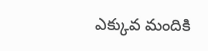ఎక్కువ మందికి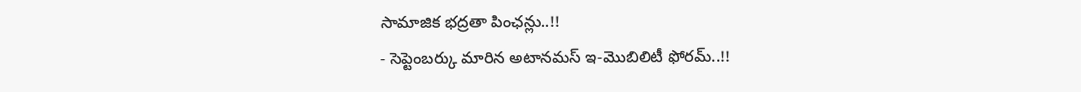సామాజిక భద్రతా పింఛన్లు..!!
- సెప్టెంబర్కు మారిన అటానమస్ ఇ-మొబిలిటీ ఫోరమ్..!!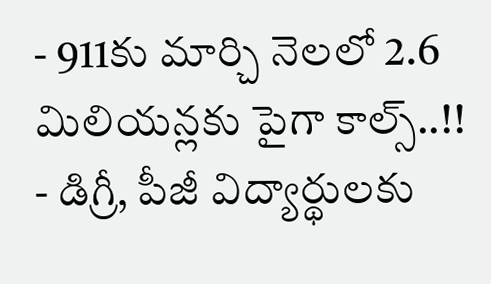- 911కు మార్చి నెలలో 2.6 మిలియన్లకు పైగా కాల్స్..!!
- డిగ్రీ, పీజీ విద్యార్థులకు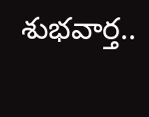శుభవార్త..